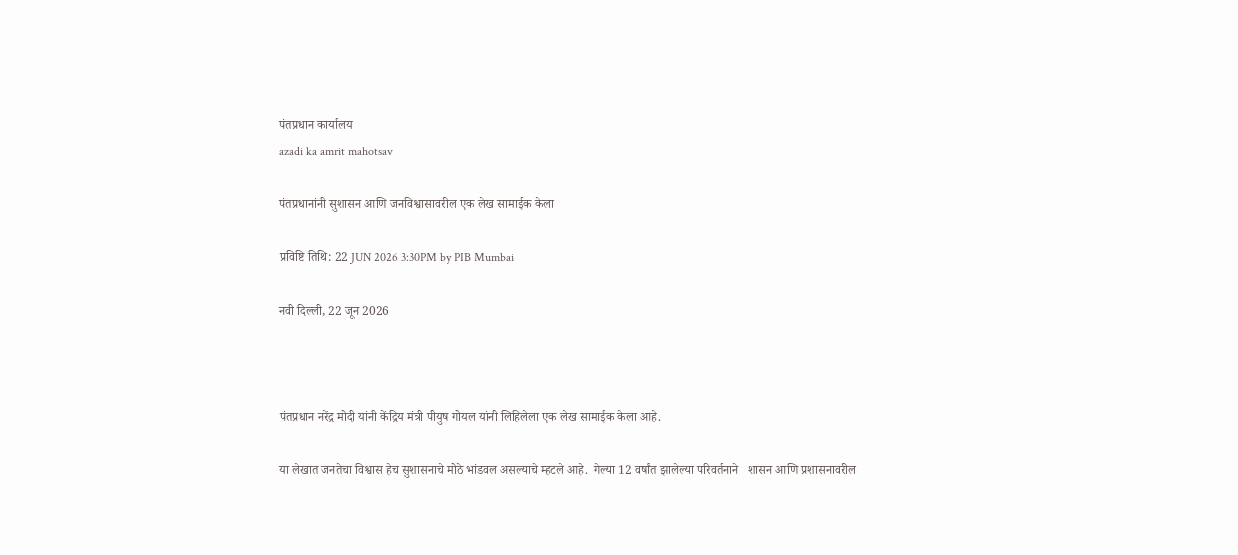पंतप्रधान कार्यालय
azadi ka amrit mahotsav

पंतप्रधानांनी सुशासन आणि जनविश्वासावरील एक लेख सामाईक केला

प्रविष्टि तिथि: 22 JUN 2026 3:30PM by PIB Mumbai

नवी दिल्‍ली, 22 जून 2026



पंतप्रधान नरेंद्र मोदी यांनी केंद्रिय मंत्री पीयुष गोयल यांनी लिहिलेला एक लेख सामाईक केला आहे.

या लेखात जनतेचा विश्वास हेच सुशासनाचे मोठे भांडवल असल्याचे म्हटले आहे.  गेल्या 12 वर्षांत झालेल्या परिवर्तनाने   शासन आणि प्रशासनावरील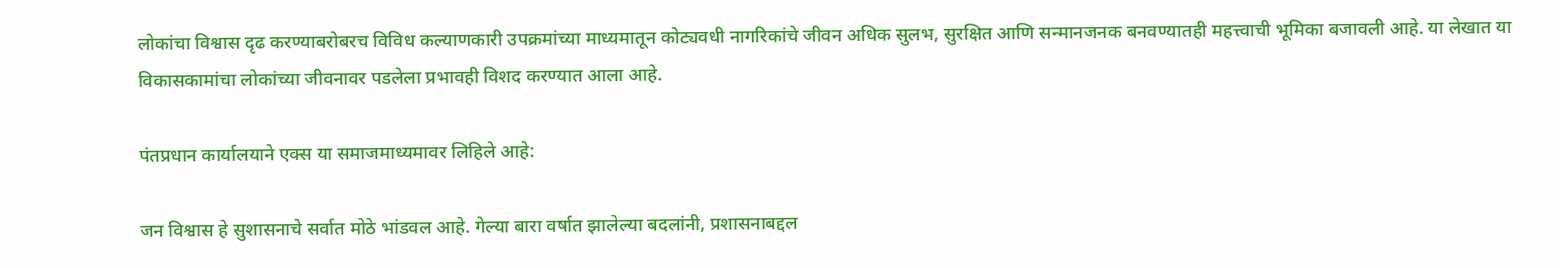लोकांचा विश्वास दृढ करण्याबरोबरच विविध कल्याणकारी उपक्रमांच्या माध्यमातून कोट्यवधी नागरिकांचे जीवन अधिक सुलभ, सुरक्षित आणि सन्मानजनक बनवण्यातही महत्त्वाची भूमिका बजावली आहे. या लेखात या  विकासकामांचा लोकांच्या जीवनावर पडलेला प्रभावही विशद करण्यात आला आहे.

पंतप्रधान कार्यालयाने एक्स या समाजमाध्यमावर लिहिले आहे:

जन विश्वास हे सुशासनाचे सर्वात मोठे भांडवल आहे. गेल्या बारा वर्षात झालेल्या बदलांनी, प्रशासनाबद्दल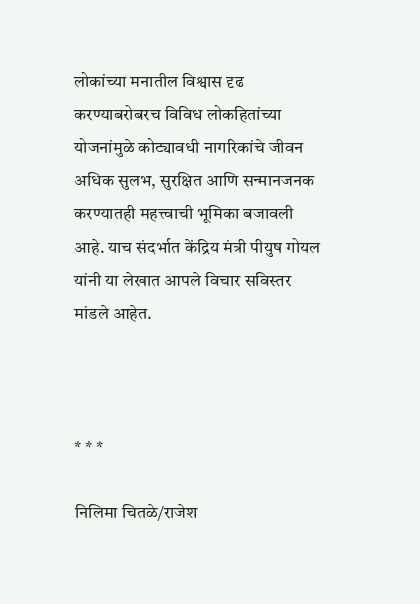लोकांच्या मनातील विश्वास दृढ करण्याबरोबरच विविध लोकहितांच्या योजनांमुळे कोट्यावधी नागरिकांचे जीवन अधिक सुलभ, सुरक्षित आणि सन्मानजनक करण्यातही महत्त्वाची भूमिका बजावली आहे. याच संदर्भात केंद्रिय मंत्री पीयुष गोयल यांनी या लेखात आपले विचार सविस्तर मांडले आहेत.



* * *

निलिमा चितळे/राजेश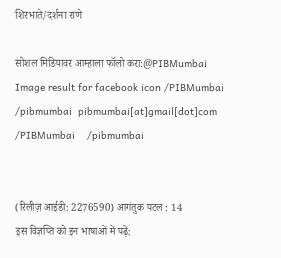शिरभाते/दर्शना राणे

सोशल मिडियावर आम्हाला फॉलो करा:@PIBMumbai   Image result for facebook icon /PIBMumbai    /pibmumbai  pibmumbai[at]gmail[dot]com  /PIBMumbai    /pibmumbai


(रिलीज़ आईडी: 2276590) आगंतुक पटल : 14
इस विज्ञप्ति को इन भाषाओं में पढ़ें: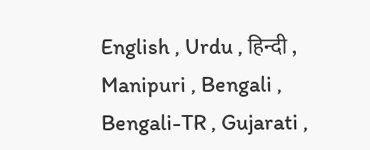English , Urdu , हिन्दी , Manipuri , Bengali , Bengali-TR , Gujarati ,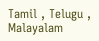Tamil , Telugu , Malayalam